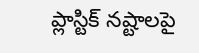ప్లాస్టిక్ నష్టాలపై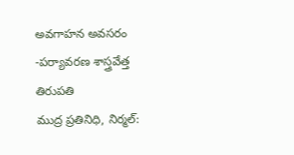అవగాహన అవసరం -పర్యావరణ శాస్త్రవేత్త తిరుపతి
ముద్ర ప్రతినిధి, నిర్మల్: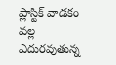ప్లాస్టిక్ వాడకం వల్ల ఎదురవుతున్న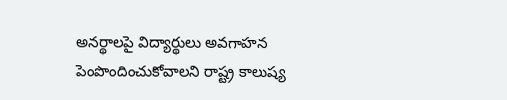అనర్థాలపై విద్యార్థులు అవగాహన పెంపొందించుకోవాలని రాష్ట్ర కాలుష్య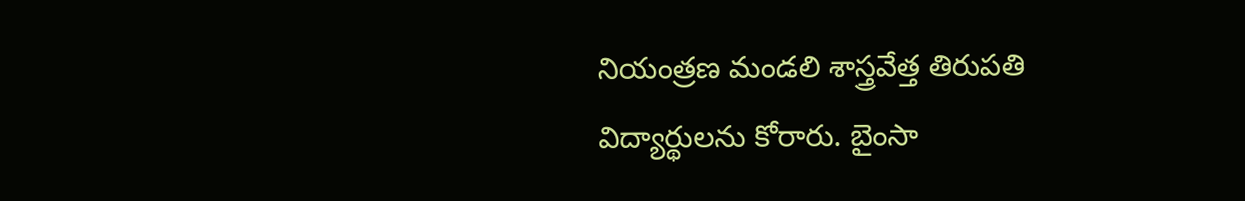నియంత్రణ మండలి శాస్త్రవేత్త తిరుపతి విద్యార్థులను కోరారు. బైంసా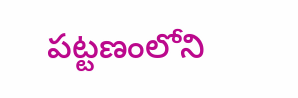పట్టణంలోని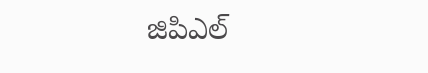జిపిఎల్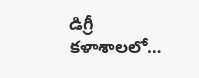డిగ్రీ కళాశాలలో…